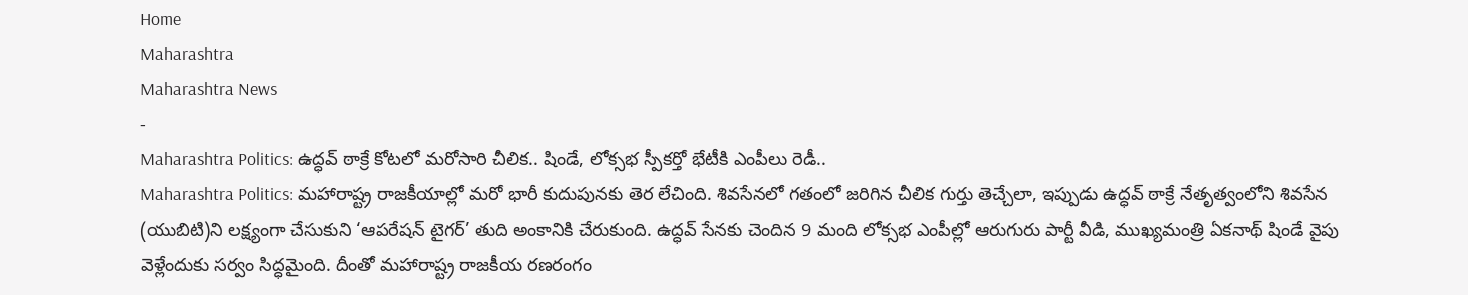Home
Maharashtra
Maharashtra News
-
Maharashtra Politics: ఉద్ధవ్ ఠాక్రే కోటలో మరోసారి చీలిక.. షిండే, లోక్సభ స్పీకర్తో భేటీకి ఎంపీలు రెడీ..
Maharashtra Politics: మహారాష్ట్ర రాజకీయాల్లో మరో భారీ కుదుపునకు తెర లేచింది. శివసేనలో గతంలో జరిగిన చీలిక గుర్తు తెచ్చేలా, ఇప్పుడు ఉద్ధవ్ ఠాక్రే నేతృత్వంలోని శివసేన (యుబిటి)ని లక్ష్యంగా చేసుకుని ‘ఆపరేషన్ టైగర్’ తుది అంకానికి చేరుకుంది. ఉద్ధవ్ సేనకు చెందిన 9 మంది లోక్సభ ఎంపీల్లో ఆరుగురు పార్టీ వీడి, ముఖ్యమంత్రి ఏకనాథ్ షిండే వైపు వెళ్లేందుకు సర్వం సిద్ధమైంది. దీంతో మహారాష్ట్ర రాజకీయ రణరంగం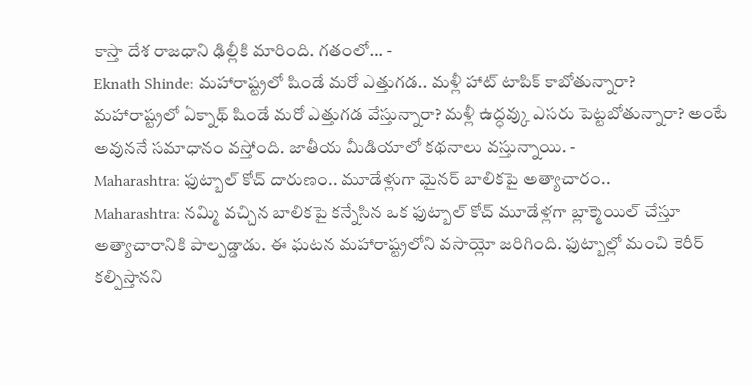కాస్తా దేశ రాజధాని ఢిల్లీకి మారింది. గతంలో… -
Eknath Shinde: మహారాష్ట్రలో షిండే మరో ఎత్తుగడ.. మళ్లీ హాట్ టాపిక్ కాబోతున్నారా?
మహారాష్ట్రలో ఏక్నాథ్ షిండే మరో ఎత్తుగడ వేస్తున్నారా? మళ్లీ ఉద్ధవ్కు ఎసరు పెట్టబోతున్నారా? అంటే అవుననే సమాధానం వస్తోంది. జాతీయ మీడియాలో కథనాలు వస్తున్నాయి. -
Maharashtra: ఫుట్బాల్ కోచ్ దారుణం.. మూడేళ్లుగా మైనర్ బాలికపై అత్యాచారం..
Maharashtra: నమ్మి వచ్చిన బాలికపై కన్నేసిన ఒక ఫుట్బాల్ కోచ్ మూడేళ్లగా బ్లాక్మెయిల్ చేస్తూ అత్యాచారానికి పాల్పడ్డాడు. ఈ ఘటన మహారాష్ట్రలోని వసాయ్లో జరిగింది. ఫుట్బాల్లో మంచి కెరీర్ కల్పిస్తానని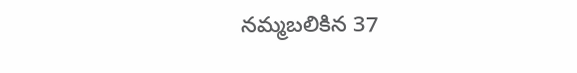నమ్మబలికిన 37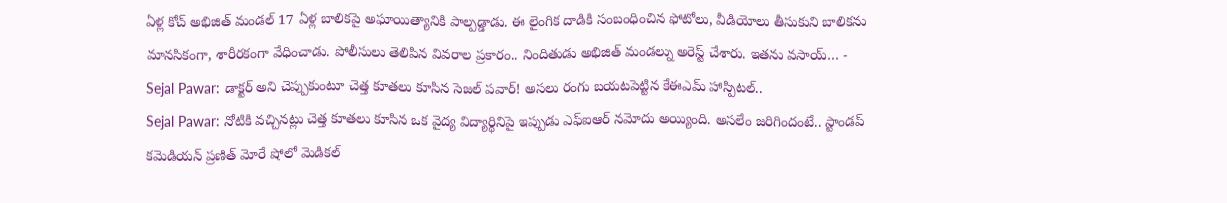ఏళ్ల కోచ్ అభిజిత్ మండల్ 17 ఏళ్ల బాలికపై అఘాయిత్యానికి పాల్పడ్డాడు. ఈ లైంగిక దాడికి సంబంధించిన ఫోటోలు, వీడియోలు తీసుకుని బాలికను మానసికంగా, శారీరకంగా వేధించాడు. పోలీసులు తెలిపిన వివరాల ప్రకారం.. నిందితుడు అభిజిత్ మండల్ను అరెస్ట్ చేశారు. ఇతను వసాయ్… -
Sejal Pawar: డాక్టర్ అని చెప్పుకుంటూ చెత్త కూతలు కూసిన సెజల్ పవార్! అసలు రంగు బయటపెట్టిన కేఈఎమ్ హాస్పిటల్..
Sejal Pawar: నోటికి వచ్చినట్లు చెత్త కూతలు కూసిన ఒక వైద్య విద్యార్థినిపై ఇప్పుడు ఎఫ్ఐఆర్ నమోదు అయ్యింది. అసలేం జరిగిందంటే.. స్టాండప్ కమెడియన్ ప్రణిత్ మోరే షోలో మెడికల్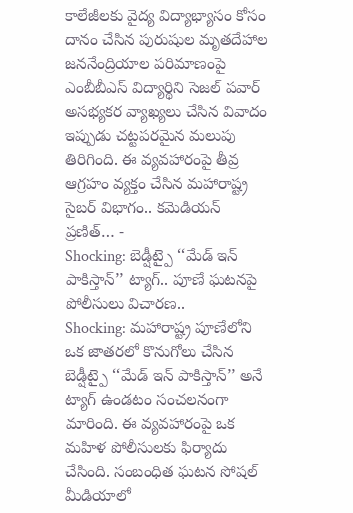కాలేజీలకు వైద్య విద్యాభ్యాసం కోసం దానం చేసిన పురుషుల మృతదేహాల జననేంద్రియాల పరిమాణంపై ఎంబీబీఎస్ విద్యార్థిని సెజల్ పవార్ అసభ్యకర వ్యాఖ్యలు చేసిన వివాదం ఇప్పుడు చట్టపరమైన మలుపు తిరిగింది. ఈ వ్యవహారంపై తీవ్ర ఆగ్రహం వ్యక్తం చేసిన మహారాష్ట్ర సైబర్ విభాగం.. కమెడియన్ ప్రణిత్… -
Shocking: బెడ్షీట్పై ‘‘మేడ్ ఇన్ పాకిస్తాన్’’ ట్యాగ్.. పూణే ఘటనపై పోలీసులు విచారణ..
Shocking: మహారాష్ట్ర పూణేలోని ఒక జాతరలో కొనుగోలు చేసిన బెడ్షీట్పై ‘‘మేడ్ ఇన్ పాకిస్తాన్’’ అనే ట్యాగ్ ఉండటం సంచలనంగా మారింది. ఈ వ్యవహారంపై ఒక మహిళ పోలీసులకు ఫిర్యాదు చేసింది. సంబంధిత ఘటన సోషల్ మీడియాలో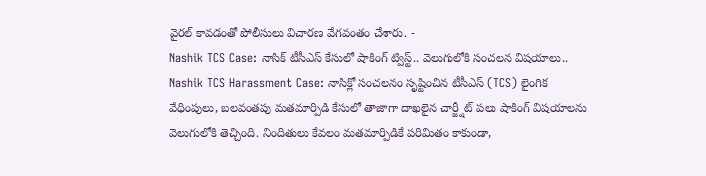వైరల్ కావడంతో పోలీసులు విచారణ వేగవంతం చేశారు. -
Nashik TCS Case: నాసిక్ టీసీఎస్ కేసులో షాకింగ్ ట్విస్ట్.. వెలుగులోకి సంచలన విషయాలు..
Nashik TCS Harassment Case: నాసిక్లో సంచలనం సృష్టించిన టీసీఎస్ (TCS) లైంగిక వేధింపులు, బలవంతపు మతమార్పిడి కేసులో తాజాగా దాఖలైన చార్జ్షీట్ పలు షాకింగ్ విషయాలను వెలుగులోకి తెచ్చింది. నిందితులు కేవలం మతమార్పిడికే పరిమితం కాకుండా,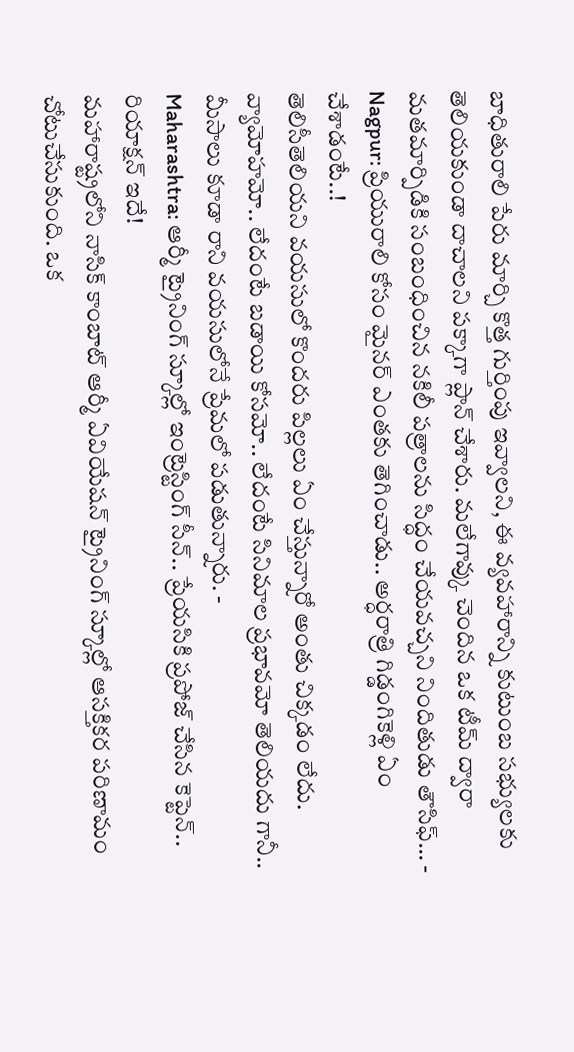బాధితురాలి పేరు మార్చి కొత్త గుర్తింపు ఇవ్వాలని, ఈ వ్యవహారాన్ని కుటుంబ సభ్యులకు తెలియకుండా దాచాలని పక్కాగా ప్లాన్ చేశారు. మలేగావ్కు చెందిన ఒక టీమ్ ద్వారా మతమార్పిడికి సంబంధించిన నకిలీ పత్రాలను సిద్ధం చేయవచ్చని నిందితుడు తౌసిఫ్… -
Nagpur: ప్రియురాలి కోసం మైనర్ ఎంతకు తెగించాడు.. అర్ధరాత్రి గిడ్డంగికెళ్లి ఏం చేశాడంటే..!
తెలిసీతెలియని వయసులో కొందరు పిల్లలు ఏం చేస్తున్నారో అంతు చిక్కడం లేదు. వ్యామోహమో.. లేదంటే బడాయి కోసమో.. లేదంటే సినిమాల ప్రభావమో తెలియదు గానీ.. మీసాలు కూడా రాని వయసులోనే ప్రేమలో పడుతున్నారు. -
Maharashtra: ఆర్మీ ట్రైనింగ్ స్కూల్లో ఇంట్రెస్టింగ్ సీన్.. ప్రేయసికి ప్రపోజ్ చేసిన కెప్టెన్.. రియాక్షన్ ఇదే!
మహారాష్ట్రలోని నాసిక్ కాంబాట్ ఆర్మీ ఏవియేషన్ ట్రైనింగ్ స్కూల్లో ఆసక్తికర పరిణామం చోటుచేసుకుంది. ఒక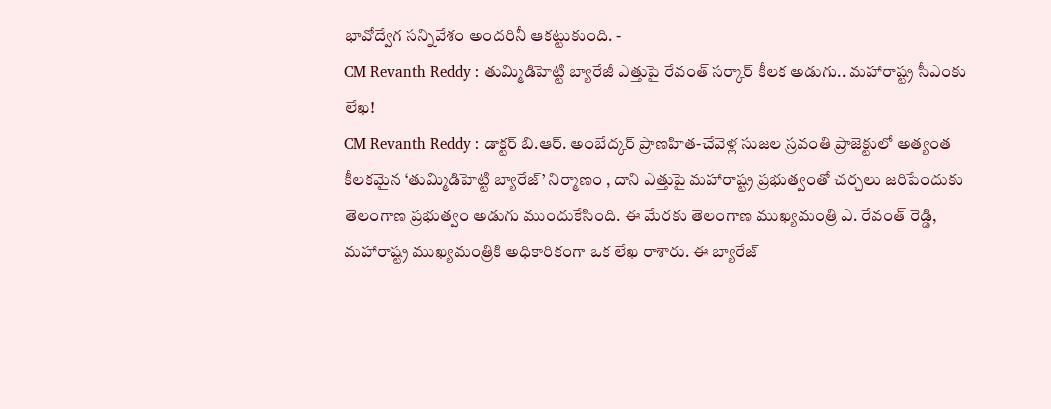భావోద్వేగ సన్నివేశం అందరినీ ఆకట్టుకుంది. -
CM Revanth Reddy : తుమ్మిడిహెట్టి బ్యారేజీ ఎత్తుపై రేవంత్ సర్కార్ కీలక అడుగు.. మహారాష్ట్ర సీఎంకు లేఖ!
CM Revanth Reddy : డాక్టర్ బి.ఆర్. అంబేద్కర్ ప్రాణహిత-చేవెళ్ల సుజల స్రవంతి ప్రాజెక్టులో అత్యంత కీలకమైన ‘తుమ్మిడిహెట్టి బ్యారేజ్’ నిర్మాణం , దాని ఎత్తుపై మహారాష్ట్ర ప్రభుత్వంతో చర్చలు జరిపేందుకు తెలంగాణ ప్రభుత్వం అడుగు ముందుకేసింది. ఈ మేరకు తెలంగాణ ముఖ్యమంత్రి ఎ. రేవంత్ రెడ్డి, మహారాష్ట్ర ముఖ్యమంత్రికి అధికారికంగా ఒక లేఖ రాశారు. ఈ బ్యారేజ్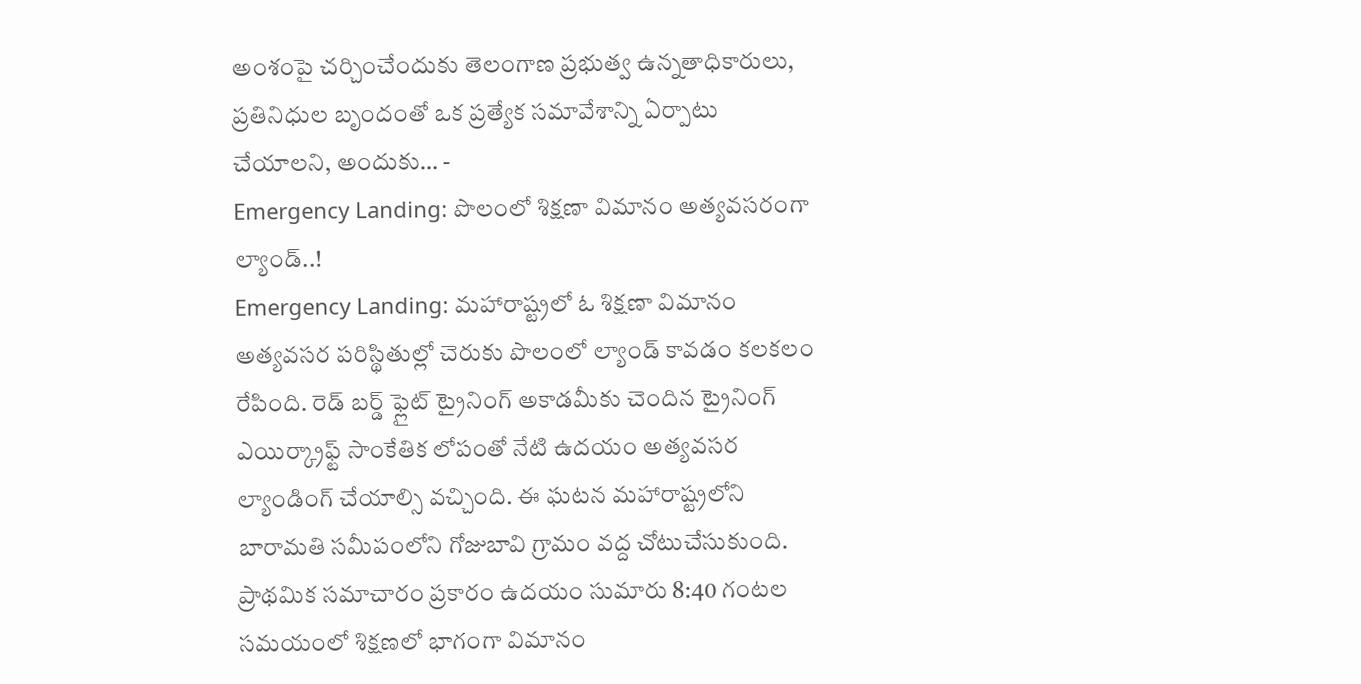అంశంపై చర్చించేందుకు తెలంగాణ ప్రభుత్వ ఉన్నతాధికారులు, ప్రతినిధుల బృందంతో ఒక ప్రత్యేక సమావేశాన్ని ఏర్పాటు చేయాలని, అందుకు… -
Emergency Landing: పొలంలో శిక్షణా విమానం అత్యవసరంగా ల్యాండ్..!
Emergency Landing: మహారాష్ట్రలో ఓ శిక్షణా విమానం అత్యవసర పరిస్థితుల్లో చెరుకు పొలంలో ల్యాండ్ కావడం కలకలం రేపింది. రెడ్ బర్డ్ ఫ్లైట్ ట్రైనింగ్ అకాడమీకు చెందిన ట్రైనింగ్ ఎయిర్క్రాఫ్ట్ సాంకేతిక లోపంతో నేటి ఉదయం అత్యవసర ల్యాండింగ్ చేయాల్సి వచ్చింది. ఈ ఘటన మహారాష్ట్రలోని బారామతి సమీపంలోని గోజుబావి గ్రామం వద్ద చోటుచేసుకుంది. ప్రాథమిక సమాచారం ప్రకారం ఉదయం సుమారు 8:40 గంటల సమయంలో శిక్షణలో భాగంగా విమానం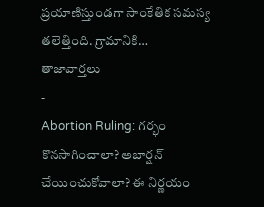ప్రయాణిస్తుండగా సాంకేతిక సమస్య తలెత్తింది. గ్రామానికి…
తాజావార్తలు
-
Abortion Ruling: గర్భం కొనసాగించాలా? అబార్షన్ చేయించుకోవాలా? ఈ నిర్ణయం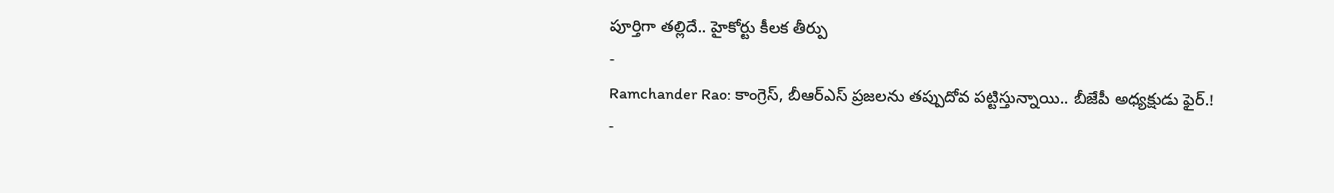పూర్తిగా తల్లిదే.. హైకోర్టు కీలక తీర్పు
-
Ramchander Rao: కాంగ్రెస్, బీఆర్ఎస్ ప్రజలను తప్పుదోవ పట్టిస్తున్నాయి.. బీజేపీ అధ్యక్షుడు ఫైర్.!
-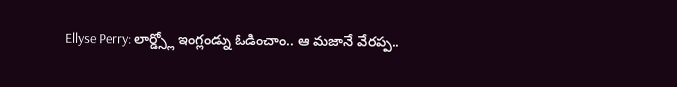Ellyse Perry: లార్డ్స్లో ఇంగ్లండ్ను ఓడించాం.. ఆ మజానే వేరప్ప..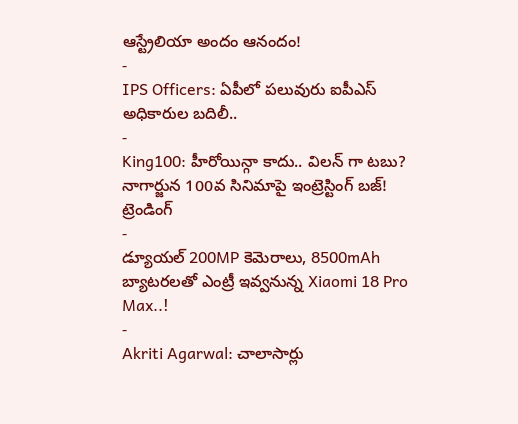ఆస్ట్రేలియా అందం ఆనందం!
-
IPS Officers: ఏపీలో పలువురు ఐపీఎస్ అధికారుల బదిలీ..
-
King100: హీరోయిన్గా కాదు.. విలన్ గా టబు? నాగార్జున 100వ సినిమాపై ఇంట్రెస్టింగ్ బజ్!
ట్రెండింగ్
-
డ్యూయల్ 200MP కెమెరాలు, 8500mAh బ్యాటరలతో ఎంట్రీ ఇవ్వనున్న Xiaomi 18 Pro Max..!
-
Akriti Agarwal: చాలాసార్లు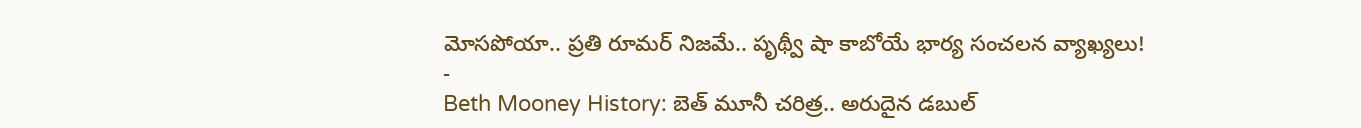మోసపోయా.. ప్రతి రూమర్ నిజమే.. పృథ్వీ షా కాబోయే భార్య సంచలన వ్యాఖ్యలు!
-
Beth Mooney History: బెత్ మూనీ చరిత్ర.. అరుదైన డబుల్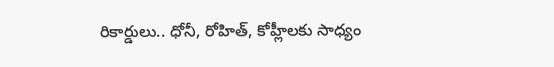రికార్డులు.. ధోనీ, రోహిత్, కోహ్లీలకు సాధ్యం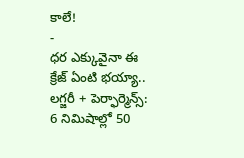కాలే!
-
ధర ఎక్కువైనా ఈ క్రేజ్ ఏంటి భయ్యా.. లగ్జరీ + పెర్ఫార్మెన్స్: 6 నిమిషాల్లో 50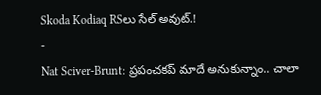Skoda Kodiaq RSలు సేల్ అవుట్.!
-
Nat Sciver-Brunt: ప్రపంచకప్ మాదే అనుకున్నాం.. చాలా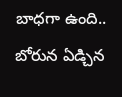బాధగా ఉంది.. బోరున ఏడ్చిన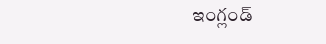ఇంగ్లండ్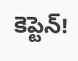కెప్టెన్!